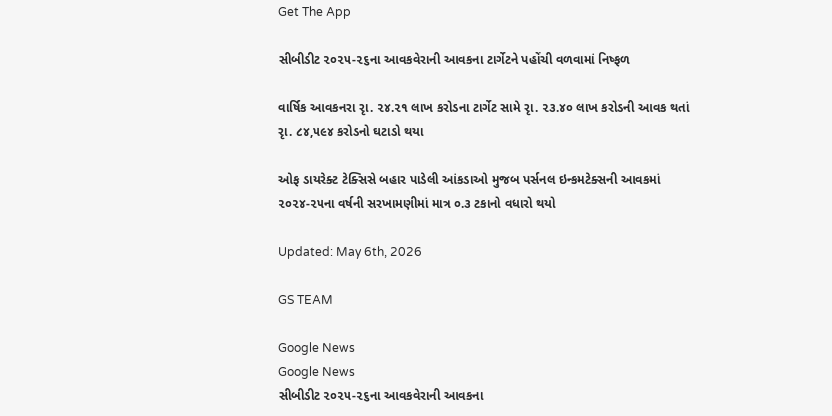Get The App

સીબીડીટ ૨૦૨૫-૨૬ના આવકવેરાની આવકના ટાર્ગેટને પહોંચી વળવામાં નિષ્ફળ

વાર્ષિક આવકનરા રૃા. ૨૪.૨૧ લાખ કરોડના ટાર્ગેટ સામે રૃા. ૨૩.૪૦ લાખ કરોડની આવક થતાં રૃા. ૮૪,૫૯૪ કરોડનો ઘટાડો થયા

ઓફ ડાયરેક્ટ ટેક્સિસે બહાર પાડેલી આંકડાઓ મુજબ પર્સનલ ઇન્કમટેક્સની આવકમાં ૨૦૨૪-૨૫ના વર્ષની સરખામણીમાં માત્ર ૦.૩ ટકાનો વધારો થયો

Updated: May 6th, 2026

GS TEAM

Google News
Google News
સીબીડીટ ૨૦૨૫-૨૬ના આવકવેરાની આવકના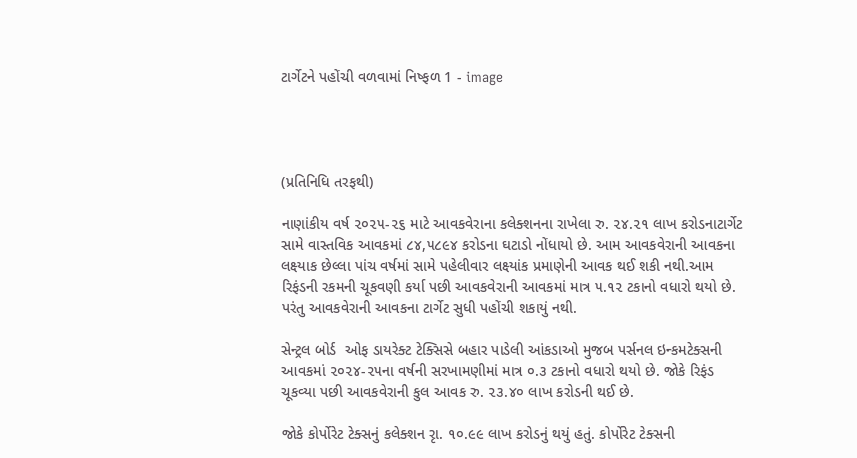ટાર્ગેટને પહોંચી વળવામાં નિષ્ફળ 1 - image




(પ્રતિનિધિ તરફથી)

નાણાંકીય વર્ષ ૨૦૨૫-૨૬ માટે આવકવેરાના કલેક્શનના રાખેલા રુ. ૨૪.૨૧ લાખ કરોડનાટાર્ગેટ સામે વાસ્તવિક આવકમાં ૮૪,૫૮૯૪ કરોડના ઘટાડો નોંધાયો છે. આમ આવકવેરાની આવકના લક્ષ્યાક છેલ્લા પાંચ વર્ષમાં સામે પહેલીવાર લક્ષ્યાંક પ્રમાણેની આવક થઈ શકી નથી.આમ રિફંડની રકમની ચૂકવણી કર્યા પછી આવકવેરાની આવકમાં માત્ર ૫.૧૨ ટકાનો વધારો થયો છે. પરંતુ આવકવેરાની આવકના ટાર્ગેટ સુધી પહોંચી શકાયું નથી.

સેન્ટ્રલ બોર્ડ  ઓફ ડાયરેક્ટ ટેક્સિસે બહાર પાડેલી આંકડાઓ મુજબ પર્સનલ ઇન્કમટેક્સની આવકમાં ૨૦૨૪-૨૫ના વર્ષની સરખામણીમાં માત્ર ૦.૩ ટકાનો વધારો થયો છે. જોકે રિફંડ ચૂકવ્યા પછી આવકવેરાની કુલ આવક રુ. ૨૩.૪૦ લાખ કરોડની થઈ છે.

જોકે કોર્પોરેટ ટેક્સનું કલેક્શન રૃા. ૧૦.૯૯ લાખ કરોડનું થયું હતું. કોર્પોરેટ ટેક્સની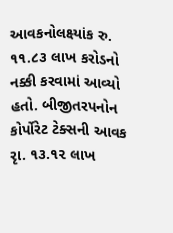આવકનોલક્ષ્યાંક રુ. ૧૧.૮૩ લાખ કરોડનો નક્કી કરવામાં આવ્યો હતો. બીજીતરપનોન કોર્પોરેટ ટેક્સની આવક રૃા. ૧૩.૧૨ લાખ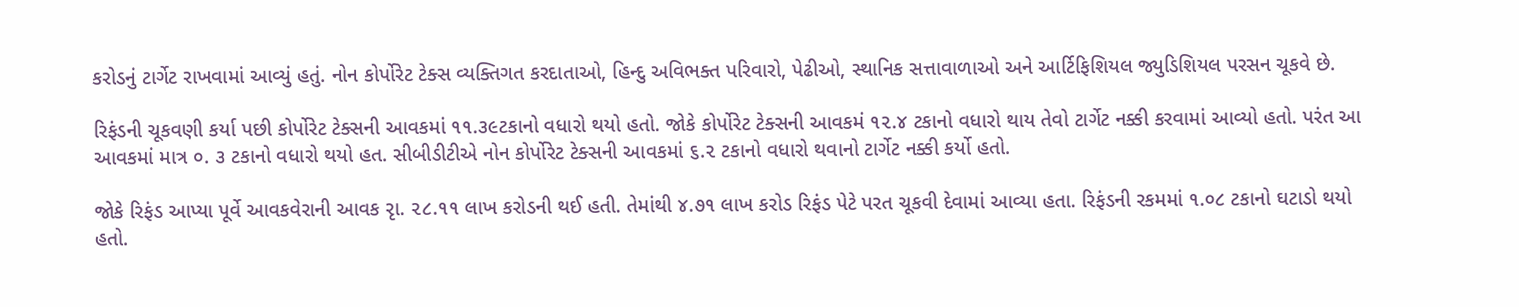કરોડનું ટાર્ગેટ રાખવામાં આવ્યું હતું. નોન કોર્પોરેટ ટેક્સ વ્યક્તિગત કરદાતાઓ, હિન્દુ અવિભક્ત પરિવારો, પેઢીઓ, સ્થાનિક સત્તાવાળાઓ અને આર્ટિફિશિયલ જ્યુડિશિયલ પરસન ચૂકવે છે.

રિફંડની ચૂકવણી કર્યા પછી કોર્પોરેટ ટેક્સની આવકમાં ૧૧.૩૯ટકાનો વધારો થયો હતો. જોકે કોર્પોરેટ ટેક્સની આવકમં ૧૨.૪ ટકાનો વધારો થાય તેવો ટાર્ગેટ નક્કી કરવામાં આવ્યો હતો. પરંત આ આવકમાં માત્ર ૦. ૩ ટકાનો વધારો થયો હત. સીબીડીટીએ નોન કોર્પોરેટ ટેક્સની આવકમાં ૬.૨ ટકાનો વધારો થવાનો ટાર્ગેટ નક્કી કર્યો હતો.

જોકે રિફંડ આપ્યા પૂર્વે આવકવેરાની આવક રૃા. ૨૮.૧૧ લાખ કરોડની થઈ હતી. તેમાંથી ૪.૭૧ લાખ કરોડ રિફંડ પેટે પરત ચૂકવી દેવામાં આવ્યા હતા. રિફંડની રકમમાં ૧.૦૮ ટકાનો ઘટાડો થયો હતો.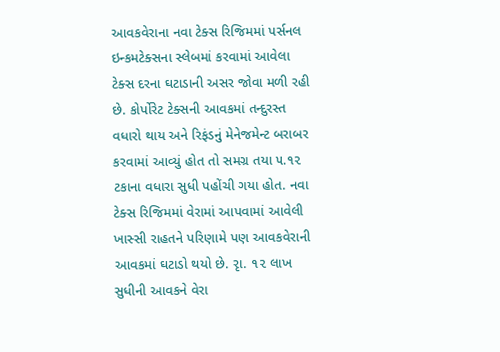આવકવેરાના નવા ટેક્સ રિજિમમાં પર્સનલ ઇન્કમટેક્સના સ્લેબમાં કરવામાં આવેલા ટેક્સ દરના ઘટાડાની અસર જોવા મળી રહી છે. કોર્પોરેટ ટેક્સની આવકમાં તન્દુરસ્ત વધારો થાય અને રિફંડનું મેનેજમેન્ટ બરાબર કરવામાં આવ્યું હોત તો સમગ્ર તયા ૫.૧૨ ટકાના વધારા સુધી પહોંચી ગયા હોત. નવા ટેક્સ રિજિમમાં વેરામાં આપવામાં આવેલી ખાસ્સી રાહતને પરિણામે પણ આવકવેરાની આવકમાં ઘટાડો થયો છે. રૃા. ૧૨ લાખ સુધીની આવકને વેરા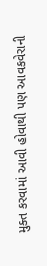મુક્ત કરવામાં આવી હોવાથી પણ આવકવેરાની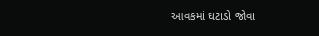આવકમાં ઘટાડો જોવા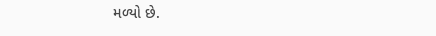મળ્યો છે.